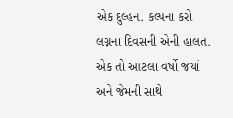એક દુલ્હન. કલ્પના કરો લગ્નના દિવસની એની હાલત. એક તો આટલા વર્ષો જયાં અને જેમની સાથે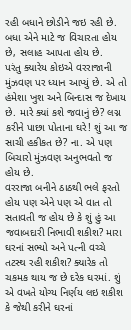રહી બધાને છોડીને જઇ રહી છે. બધા એને માટે જ વિચારતા હોય છે, સલાહ આપતા હોય છે.
પરંતુ ક્યારેય કોઇએ વરરાજાની મુંઝવણ પર ધ્યાન આપ્યું છે. એ તો હંમેશા ખુશ અને બિન્દાસ જ દેખાય છે. મારે ક્યાં કશે જવાનું છે? લગ્ન કરીને પાછા પોતાના ઘરે! શું આ જ સાચી હકીકત છે? ના. એ પણ બિચારો મુંઝવણ અનુભવતો જ હોય છે.
વરરાજા બનીને ઠાઠથી ભલે ફરતો હોય પણ એને પણ એ વાત તો સતાવતી જ હોય છે કે શું હું આ જવાબદારી નિભાવી શકીશ? મારા ઘરનાં સભ્યો અને પત્ની વચ્ચે તટસ્થ રહી શકીશ? ક્યારેક તો ચકમક થાય જ છે દરેક ઘરમાં. શું એ વખતે યોગ્ય નિર્ણય લઇ શકીશ કે જેથી કરીને ઘરનાં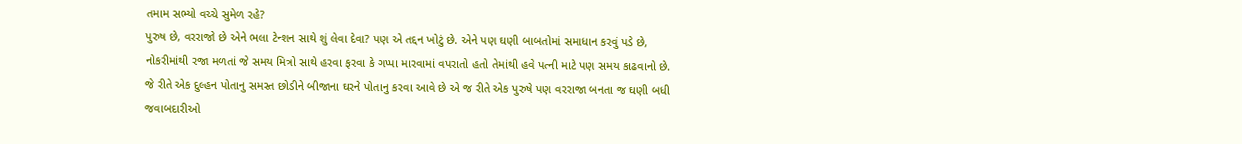તમામ સભ્યો વચ્ચે સુમેળ રહે?
પુરુષ છે, વરરાજો છે એને ભલા ટેન્શન સાથે શું લેવા દેવા? પણ એ તદ્દન ખોટું છે. એને પણ ઘણી બાબતોમાં સમાધાન કરવું પડે છે, નોકરીમાંથી રજા મળતાં જે સમય મિત્રો સાથે હરવા ફરવા કે ગપ્પા મારવામાં વપરાતો હતો તેમાંથી હવે પત્ની માટે પણ સમય કાઢવાનો છે.
જે રીતે એક દુલ્હન પોતાનુ સમસ્ત છોડીને બીજાના ઘરને પોતાનુ કરવા આવે છે એ જ રીતે એક પુરુષે પણ વરરાજા બનતા જ ઘણી બધી જવાબદારીઓ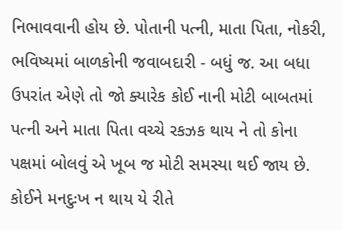નિભાવવાની હોય છે. પોતાની પત્ની, માતા પિતા, નોકરી, ભવિષ્યમાં બાળકોની જવાબદારી - બધું જ. આ બધા ઉપરાંત એણે તો જો ક્યારેક કોઈ નાની મોટી બાબતમાં પત્ની અને માતા પિતા વચ્ચે રકઝક થાય ને તો કોના પક્ષમાં બોલવું એ ખૂબ જ મોટી સમસ્યા થઈ જાય છે. કોઈને મનદુઃખ ન થાય યે રીતે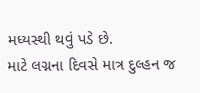મધ્યસ્થી થવું પડે છે.
માટે લગ્નના દિવસે માત્ર દુલ્હન જ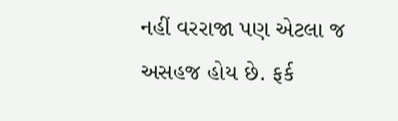નહીં વરરાજા પણ એટલા જ અસહજ હોય છે. ફર્ક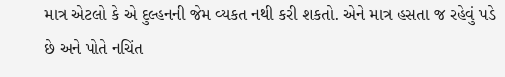માત્ર એટલો કે એ દુલ્હનની જેમ વ્યકત નથી કરી શકતો. એને માત્ર હસતા જ રહેવું પડે છે અને પોતે નચિંત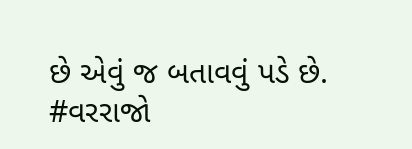છે એવું જ બતાવવું પડે છે.
#વરરાજો